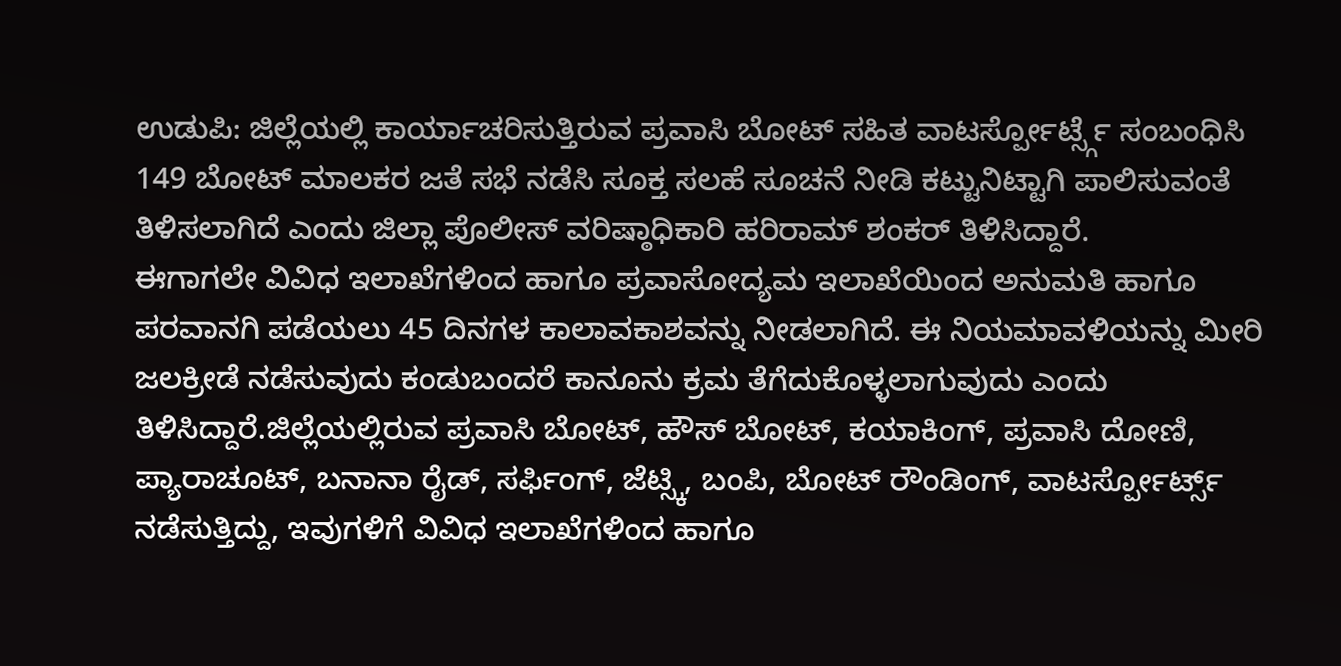ಉಡುಪಿ: ಜಿಲ್ಲೆಯಲ್ಲಿ ಕಾರ್ಯಾಚರಿಸುತ್ತಿರುವ ಪ್ರವಾಸಿ ಬೋಟ್ ಸಹಿತ ವಾಟರ್ಸ್ಪೋರ್ಟ್ಸ್ಗೆ ಸಂಬಂಧಿಸಿ 149 ಬೋಟ್ ಮಾಲಕರ ಜತೆ ಸಭೆ ನಡೆಸಿ ಸೂಕ್ತ ಸಲಹೆ ಸೂಚನೆ ನೀಡಿ ಕಟ್ಟುನಿಟ್ಟಾಗಿ ಪಾಲಿಸುವಂತೆ ತಿಳಿಸಲಾಗಿದೆ ಎಂದು ಜಿಲ್ಲಾ ಪೊಲೀಸ್ ವರಿಷ್ಠಾಧಿಕಾರಿ ಹರಿರಾಮ್ ಶಂಕರ್ ತಿಳಿಸಿದ್ದಾರೆ.
ಈಗಾಗಲೇ ವಿವಿಧ ಇಲಾಖೆಗಳಿಂದ ಹಾಗೂ ಪ್ರವಾಸೋದ್ಯಮ ಇಲಾಖೆಯಿಂದ ಅನುಮತಿ ಹಾಗೂ ಪರವಾನಗಿ ಪಡೆಯಲು 45 ದಿನಗಳ ಕಾಲಾವಕಾಶವನ್ನು ನೀಡಲಾಗಿದೆ. ಈ ನಿಯಮಾವಳಿಯನ್ನು ಮೀರಿ ಜಲಕ್ರೀಡೆ ನಡೆಸುವುದು ಕಂಡುಬಂದರೆ ಕಾನೂನು ಕ್ರಮ ತೆಗೆದುಕೊಳ್ಳಲಾಗುವುದು ಎಂದು ತಿಳಿಸಿದ್ದಾರೆ.ಜಿಲ್ಲೆಯಲ್ಲಿರುವ ಪ್ರವಾಸಿ ಬೋಟ್, ಹೌಸ್ ಬೋಟ್, ಕಯಾಕಿಂಗ್, ಪ್ರವಾಸಿ ದೋಣಿ, ಪ್ಯಾರಾಚೂಟ್, ಬನಾನಾ ರೈಡ್, ಸರ್ಫಿಂಗ್, ಜೆಟ್ಸ್ಕಿ, ಬಂಪಿ, ಬೋಟ್ ರೌಂಡಿಂಗ್, ವಾಟರ್ಸ್ಪೋರ್ಟ್ಸ್ ನಡೆಸುತ್ತಿದ್ದು, ಇವುಗಳಿಗೆ ವಿವಿಧ ಇಲಾಖೆಗಳಿಂದ ಹಾಗೂ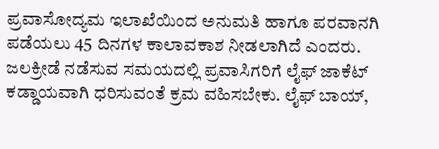ಪ್ರವಾಸೋದ್ಯಮ ಇಲಾಖೆಯಿಂದ ಅನುಮತಿ ಹಾಗೂ ಪರವಾನಗಿ ಪಡೆಯಲು 45 ದಿನಗಳ ಕಾಲಾವಕಾಶ ನೀಡಲಾಗಿದೆ ಎಂದರು.
ಜಲಕ್ರೀಡೆ ನಡೆಸುವ ಸಮಯದಲ್ಲಿ ಪ್ರವಾಸಿಗರಿಗೆ ಲೈಫ್ ಜಾಕೆಟ್ ಕಡ್ಡಾಯವಾಗಿ ಧರಿಸುವಂತೆ ಕ್ರಮ ವಹಿಸಬೇಕು. ಲೈಫ್ ಬಾಯ್,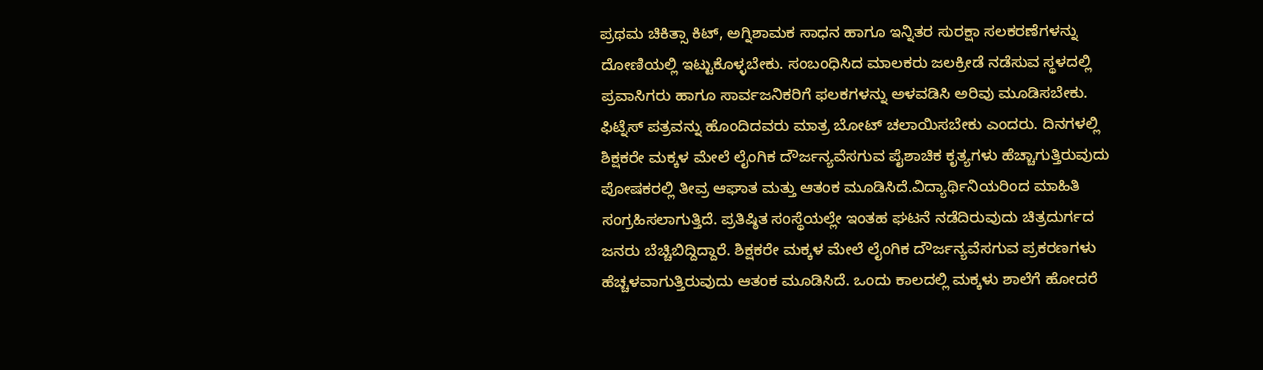ಪ್ರಥಮ ಚಿಕಿತ್ಸಾ ಕಿಟ್, ಅಗ್ನಿಶಾಮಕ ಸಾಧನ ಹಾಗೂ ಇನ್ನಿತರ ಸುರಕ್ಷಾ ಸಲಕರಣೆಗಳನ್ನು ದೋಣಿಯಲ್ಲಿ ಇಟ್ಟುಕೊಳ್ಳಬೇಕು. ಸಂಬಂಧಿಸಿದ ಮಾಲಕರು ಜಲಕ್ರೀಡೆ ನಡೆಸುವ ಸ್ಥಳದಲ್ಲಿ ಪ್ರವಾಸಿಗರು ಹಾಗೂ ಸಾರ್ವಜನಿಕರಿಗೆ ಫಲಕಗಳನ್ನು ಅಳವಡಿಸಿ ಅರಿವು ಮೂಡಿಸಬೇಕು. ಫಿಟ್ನೆಸ್ ಪತ್ರವನ್ನು ಹೊಂದಿದವರು ಮಾತ್ರ ಬೋಟ್ ಚಲಾಯಿಸಬೇಕು ಎಂದರು. ದಿನಗಳಲ್ಲಿ ಶಿಕ್ಷಕರೇ ಮಕ್ಕಳ ಮೇಲೆ ಲೈಂಗಿಕ ದೌರ್ಜನ್ಯವೆಸಗುವ ಪೈಶಾಚಿಕ ಕೃತ್ಯಗಳು ಹೆಚ್ಚಾಗುತ್ತಿರುವುದು ಪೋಷಕರಲ್ಲಿ ತೀವ್ರ ಆಘಾತ ಮತ್ತು ಆತಂಕ ಮೂಡಿಸಿದೆ.ವಿದ್ಯಾರ್ಥಿನಿಯರಿಂದ ಮಾಹಿತಿ ಸಂಗ್ರಹಿಸಲಾಗುತ್ತಿದೆ. ಪ್ರತಿಷ್ಠಿತ ಸಂಸ್ಥೆಯಲ್ಲೇ ಇಂತಹ ಘಟನೆ ನಡೆದಿರುವುದು ಚಿತ್ರದುರ್ಗದ ಜನರು ಬೆಚ್ಚಿಬಿದ್ದಿದ್ದಾರೆ. ಶಿಕ್ಷಕರೇ ಮಕ್ಕಳ ಮೇಲೆ ಲೈಂಗಿಕ ದೌರ್ಜನ್ಯವೆಸಗುವ ಪ್ರಕರಣಗಳು ಹೆಚ್ಚಳವಾಗುತ್ತಿರುವುದು ಆತಂಕ ಮೂಡಿಸಿದೆ. ಒಂದು ಕಾಲದಲ್ಲಿ ಮಕ್ಕಳು ಶಾಲೆಗೆ ಹೋದರೆ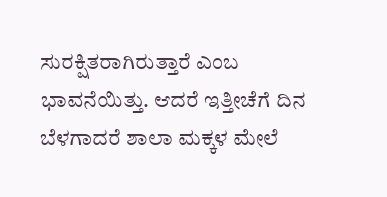ಸುರಕ್ಷಿತರಾಗಿರುತ್ತಾರೆ ಎಂಬ ಭಾವನೆಯಿತ್ತು. ಆದರೆ ಇತ್ತೀಚೆಗೆ ದಿನ ಬೆಳಗಾದರೆ ಶಾಲಾ ಮಕ್ಕಳ ಮೇಲೆ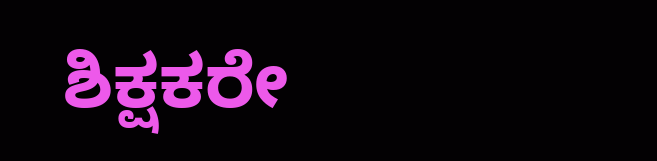ಶಿಕ್ಷಕರೇ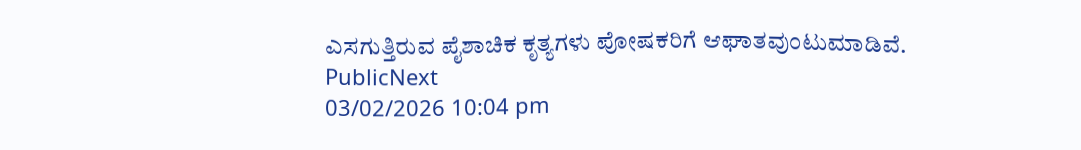ಎಸಗುತ್ತಿರುವ ಪೈಶಾಚಿಕ ಕೃತ್ಯಗಳು ಪೋಷಕರಿಗೆ ಆಘಾತವುಂಟುಮಾಡಿವೆ.
PublicNext
03/02/2026 10:04 pm